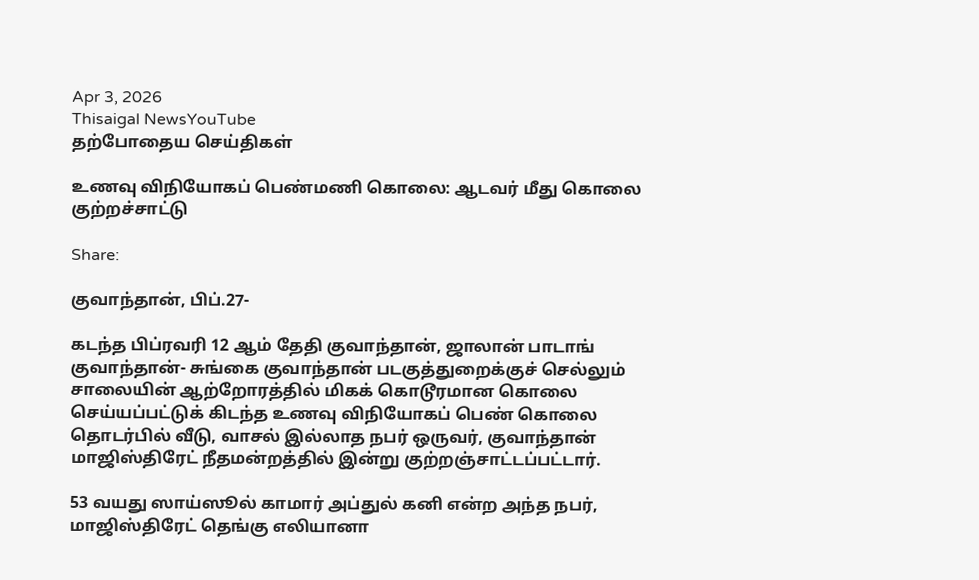Apr 3, 2026
Thisaigal NewsYouTube
தற்போதைய செய்திகள்

உணவு விநியோகப் பெண்மணி கொலை: ஆடவர் மீது கொலை குற்றச்சாட்டு

Share:

குவாந்தான், பிப்.27-

கடந்த பிப்ரவரி 12 ஆம் தேதி குவாந்தான், ஜாலான் பாடாங் குவாந்தான்- சுங்கை குவாந்தான் படகுத்துறைக்குச் செல்லும் சாலையின் ஆற்றோரத்தில் மிகக் கொடூரமான கொலை செய்யப்பட்டுக் கிடந்த உணவு விநியோகப் பெண் கொலை தொடர்பில் வீடு, வாசல் இல்லாத நபர் ஒருவர், குவாந்தான் மாஜிஸ்திரேட் நீதமன்றத்தில் இன்று குற்றஞ்சாட்டப்பட்டார்.

53 வயது ஸாய்ஸூல் காமார் அப்துல் கனி என்ற அந்த நபர், மாஜிஸ்திரேட் தெங்கு எலியானா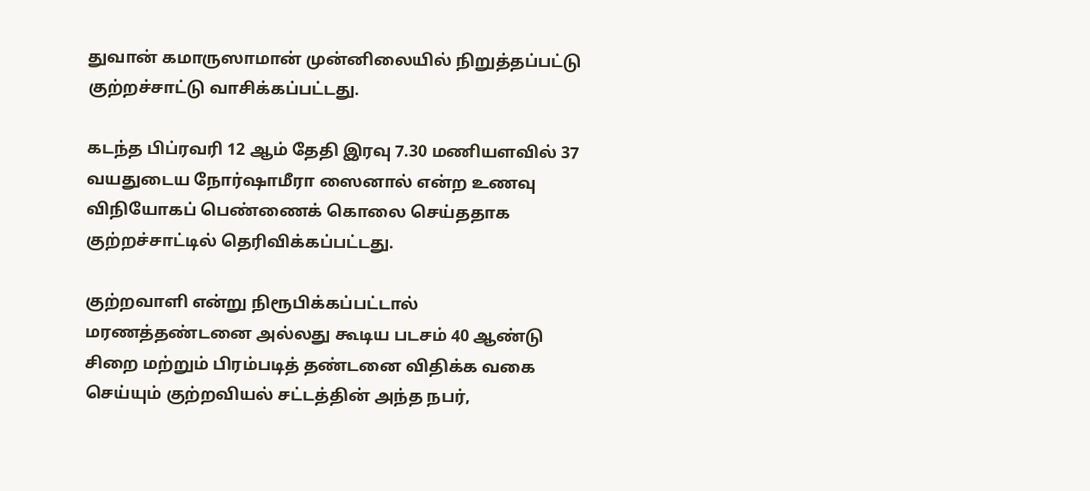துவான் கமாருஸாமான் முன்னிலையில் நிறுத்தப்பட்டு குற்றச்சாட்டு வாசிக்கப்பட்டது.

கடந்த பிப்ரவரி 12 ஆம் தேதி இரவு 7.30 மணியளவில் 37 வயதுடைய நோர்ஷாமீரா ஸைனால் என்ற உணவு விநியோகப் பெண்ணைக் கொலை செய்ததாக குற்றச்சாட்டில் தெரிவிக்கப்பட்டது.

குற்றவாளி என்று நிரூபிக்கப்பட்டால் மரணத்தண்டனை அல்லது கூடிய படசம் 40 ஆண்டு சிறை மற்றும் பிரம்படித் தண்டனை விதிக்க வகை செய்யும் குற்றவியல் சட்டத்தின் அந்த நபர்,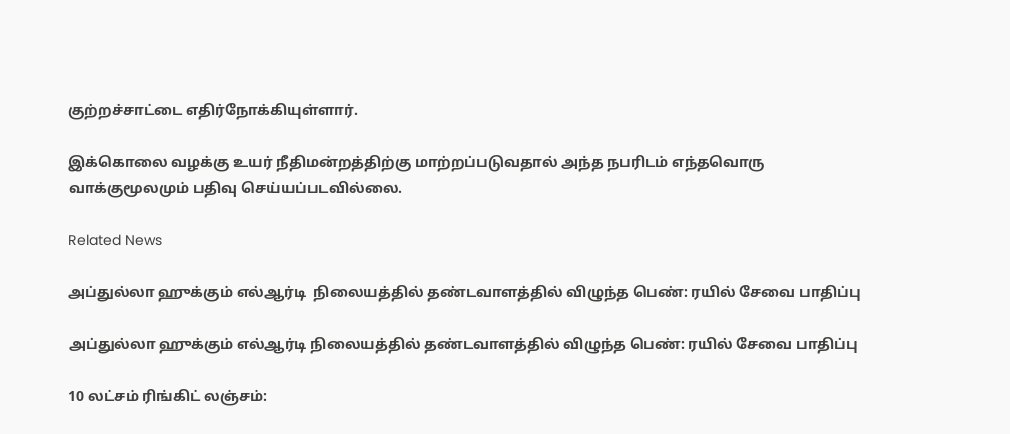குற்றச்சாட்டை எதிர்நோக்கியுள்ளார்.

இக்கொலை வழக்கு உயர் நீதிமன்றத்திற்கு மாற்றப்படுவதால் அந்த நபரிடம் எந்தவொரு வாக்குமூலமும் பதிவு செய்யப்படவில்லை.

Related News

அப்துல்லா ஹுக்கும் எல்ஆர்டி  நிலையத்தில் தண்டவாளத்தில் விழுந்த பெண்: ரயில் சேவை பாதிப்பு

அப்துல்லா ஹுக்கும் எல்ஆர்டி நிலையத்தில் தண்டவாளத்தில் விழுந்த பெண்: ரயில் சேவை பாதிப்பு

10 லட்சம் ரிங்கிட் லஞ்சம்: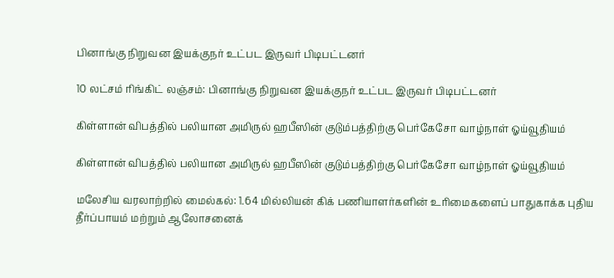பினாங்கு நிறுவன இயக்குநர் உட்பட இருவர் பிடிபட்டனர்

10 லட்சம் ரிங்கிட் லஞ்சம்: பினாங்கு நிறுவன இயக்குநர் உட்பட இருவர் பிடிபட்டனர்

கிள்ளான் விபத்தில் பலியான அமிருல் ஹபீஸின் குடும்பத்திற்கு பெர்கேசோ வாழ்நாள் ஓய்வூதியம்

கிள்ளான் விபத்தில் பலியான அமிருல் ஹபீஸின் குடும்பத்திற்கு பெர்கேசோ வாழ்நாள் ஓய்வூதியம்

மலேசிய வரலாற்றில் மைல்கல்: 1.64 மில்லியன் கிக் பணியாளர்களின் உரிமைகளைப் பாதுகாக்க புதிய தீர்ப்பாயம் மற்றும் ஆலோசனைக்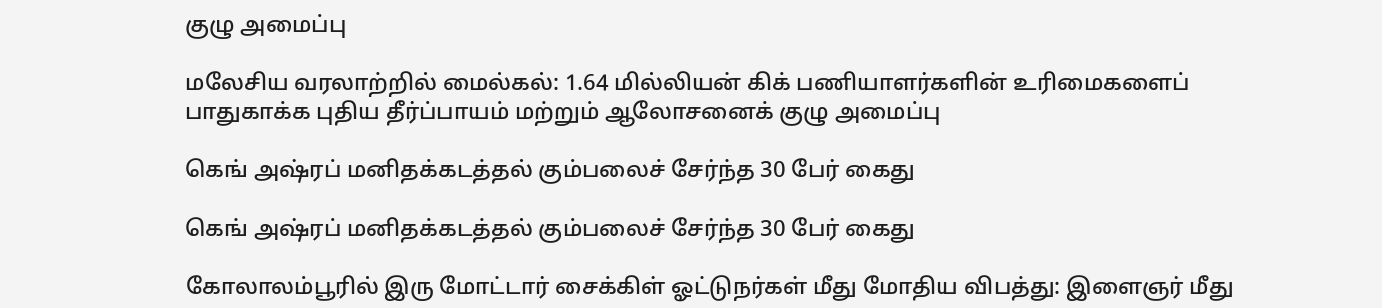குழு அமைப்பு

மலேசிய வரலாற்றில் மைல்கல்: 1.64 மில்லியன் கிக் பணியாளர்களின் உரிமைகளைப் பாதுகாக்க புதிய தீர்ப்பாயம் மற்றும் ஆலோசனைக் குழு அமைப்பு

கெங் அஷ்ரப் மனிதக்கடத்தல் கும்பலைச் சேர்ந்த 30 பேர் கைது

கெங் அஷ்ரப் மனிதக்கடத்தல் கும்பலைச் சேர்ந்த 30 பேர் கைது

கோலாலம்பூரில் இரு மோட்டார் சைக்கிள் ஓட்டுநர்கள் மீது மோதிய விபத்து: இளைஞர் மீது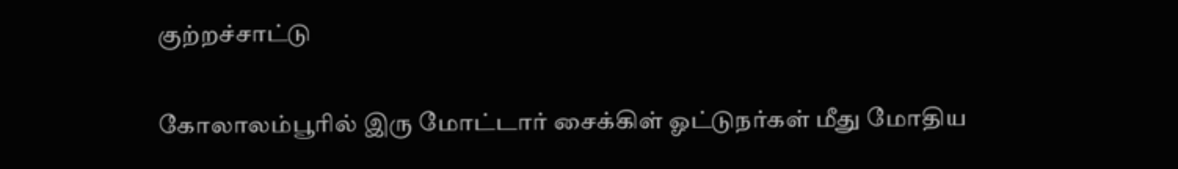குற்றச்சாட்டு

கோலாலம்பூரில் இரு மோட்டார் சைக்கிள் ஓட்டுநர்கள் மீது மோதிய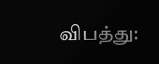விபத்து: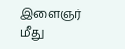இளைஞர் மீது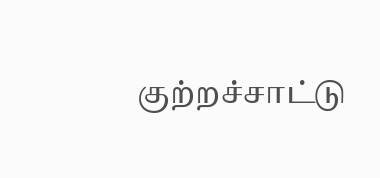குற்றச்சாட்டு